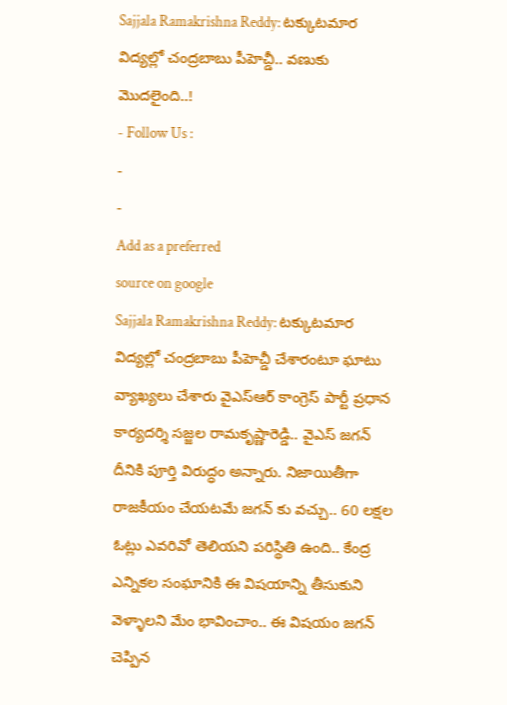Sajjala Ramakrishna Reddy: టక్కుటమార విద్యల్లో చంద్రబాబు పీహెచ్డీ.. వణుకు మొదలైంది..!
- Follow Us :
-
-
Add as a preferred
source on google
Sajjala Ramakrishna Reddy: టక్కుటమార విద్యల్లో చంద్రబాబు పీహెచ్డీ చేశారంటూ ఘాటు వ్యాఖ్యలు చేశారు వైఎస్ఆర్ కాంగ్రెస్ పార్టీ ప్రధాన కార్యదర్శి సజ్జల రామకృష్ణారెడ్డి.. వైఎస్ జగన్ దీనికి పూర్తి విరుద్ధం అన్నారు. నిజాయితీగా రాజకీయం చేయటమే జగన్ కు వచ్చు.. 60 లక్షల ఓట్లు ఎవరివో తెలియని పరిస్థితి ఉంది.. కేంద్ర ఎన్నికల సంఘానికి ఈ విషయాన్ని తీసుకుని వెళ్ళాలని మేం భావించాం.. ఈ విషయం జగన్ చెప్పిన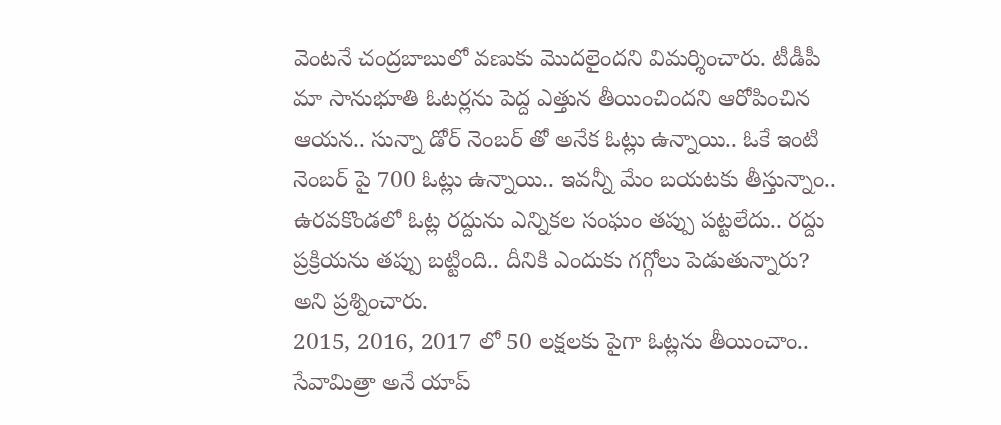వెంటనే చంద్రబాబులో వణుకు మొదలైందని విమర్శించారు. టీడీపీ మా సానుభూతి ఓటర్లను పెద్ద ఎత్తున తీయించిందని ఆరోపించిన ఆయన.. సున్నా డోర్ నెంబర్ తో అనేక ఓట్లు ఉన్నాయి.. ఓకే ఇంటి నెంబర్ పై 700 ఓట్లు ఉన్నాయి.. ఇవన్నీ మేం బయటకు తీస్తున్నాం.. ఉరవకొండలో ఓట్ల రద్దును ఎన్నికల సంఘం తప్పు పట్టలేదు.. రద్దు ప్రక్రియను తప్పు బట్టింది.. దీనికి ఎందుకు గగ్గోలు పెడుతున్నారు? అని ప్రశ్నించారు.
2015, 2016, 2017 లో 50 లక్షలకు పైగా ఓట్లను తీయించాం.. సేవామిత్రా అనే యాప్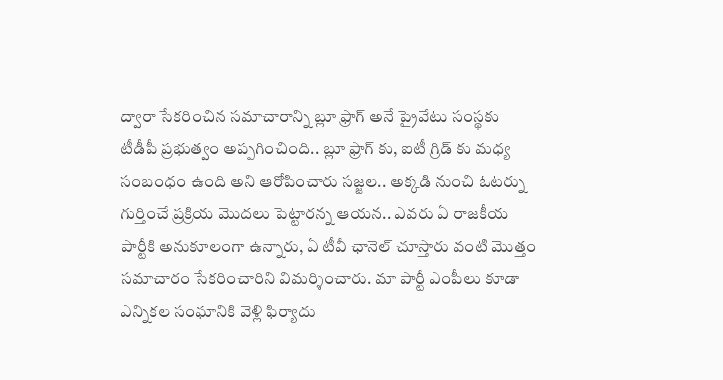ద్వారా సేకరించిన సమాచారాన్ని బ్లూ ఫ్రాగ్ అనే ప్రైవేటు సంస్థకు టీడీపీ ప్రభుత్వం అప్పగించింది.. బ్లూ ఫ్రాగ్ కు, ఐటీ గ్రిడ్ కు మధ్య సంబంధం ఉంది అని ఆరోపించారు సజ్జల.. అక్కడి నుంచి ఓటర్ను గుర్తించే ప్రక్రియ మొదలు పెట్టారన్న ఆయన.. ఎవరు ఏ రాజకీయ పార్టీకి అనుకూలంగా ఉన్నారు, ఏ టీవీ ఛానెల్ చూస్తారు వంటి మొత్తం సమాచారం సేకరించారిని విమర్శించారు. మా పార్టీ ఎంపీలు కూడా ఎన్నికల సంఘానికి వెళ్లి ఫిర్యాదు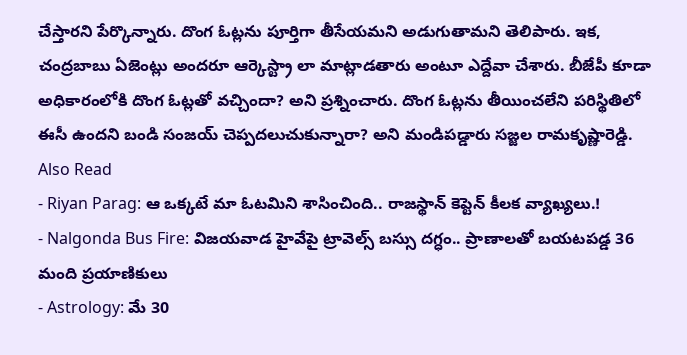చేస్తారని పేర్కొన్నారు. దొంగ ఓట్లను పూర్తిగా తీసేయమని అడుగుతామని తెలిపారు. ఇక, చంద్రబాబు ఏజెంట్లు అందరూ ఆర్కెస్ట్రా లా మాట్లాడతారు అంటూ ఎద్దేవా చేశారు. బీజేపీ కూడా అధికారంలోకి దొంగ ఓట్లతో వచ్చిందా? అని ప్రశ్నించారు. దొంగ ఓట్లను తీయించలేని పరిస్థితిలో ఈసీ ఉందని బండి సంజయ్ చెప్పదలుచుకున్నారా? అని మండిపడ్డారు సజ్జల రామకృష్ణారెడ్డి.
Also Read
- Riyan Parag: ఆ ఒక్కటే మా ఓటమిని శాసించింది.. రాజస్థాన్ కెప్టెన్ కీలక వ్యాఖ్యలు.!
- Nalgonda Bus Fire: విజయవాడ హైవేపై ట్రావెల్స్ బస్సు దగ్ధం.. ప్రాణాలతో బయటపడ్డ 36 మంది ప్రయాణికులు
- Astrology: మే 30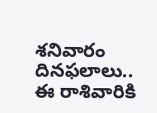శనివారం దినఫలాలు.. ఈ రాశివారికి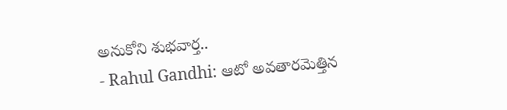అనుకోని శుభవార్త..
- Rahul Gandhi: ఆటో అవతారమెత్తిన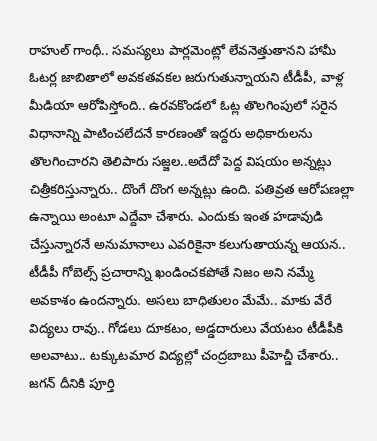రాహుల్ గాంధీ.. సమస్యలు పార్లమెంట్లో లేవనెత్తుతానని హామీ
ఓటర్ల జాబితాలో అవకతవకల జరుగుతున్నాయని టీడీపీ, వాళ్ల మీడియా ఆరోపిస్తోంది.. ఉరవకొండలో ఓట్ల తొలగింపులో సరైన విధానాన్ని పాటించలేదనే కారణంతో ఇద్దరు అధికారులను తొలగించారని తెలిపారు సజ్జల..అదేదో పెద్ద విషయం అన్నట్లు చిత్రీకరిస్తున్నారు.. దొంగే దొంగ అన్నట్లు ఉంది. పతివ్రత ఆరోపణల్లా ఉన్నాయి అంటూ ఎద్దేవా చేశారు. ఎందుకు ఇంత హడావుడి చేస్తున్నారనే అనుమానాలు ఎవరికైనా కలుగుతాయన్న ఆయన.. టీడీపీ గోబెల్స్ ప్రచారాన్ని ఖండించకపోతే నిజం అని నమ్మే అవకాశం ఉందన్నారు. అసలు బాధితులం మేమే.. మాకు వేరే విద్యలు రావు.. గోడలు దూకటం, అడ్డదారులు వేయటం టీడీపీకి అలవాటు.. టక్కుటమార విద్యల్లో చంద్రబాబు పీహెచ్డీ చేశారు.. జగన్ దీనికి పూర్తి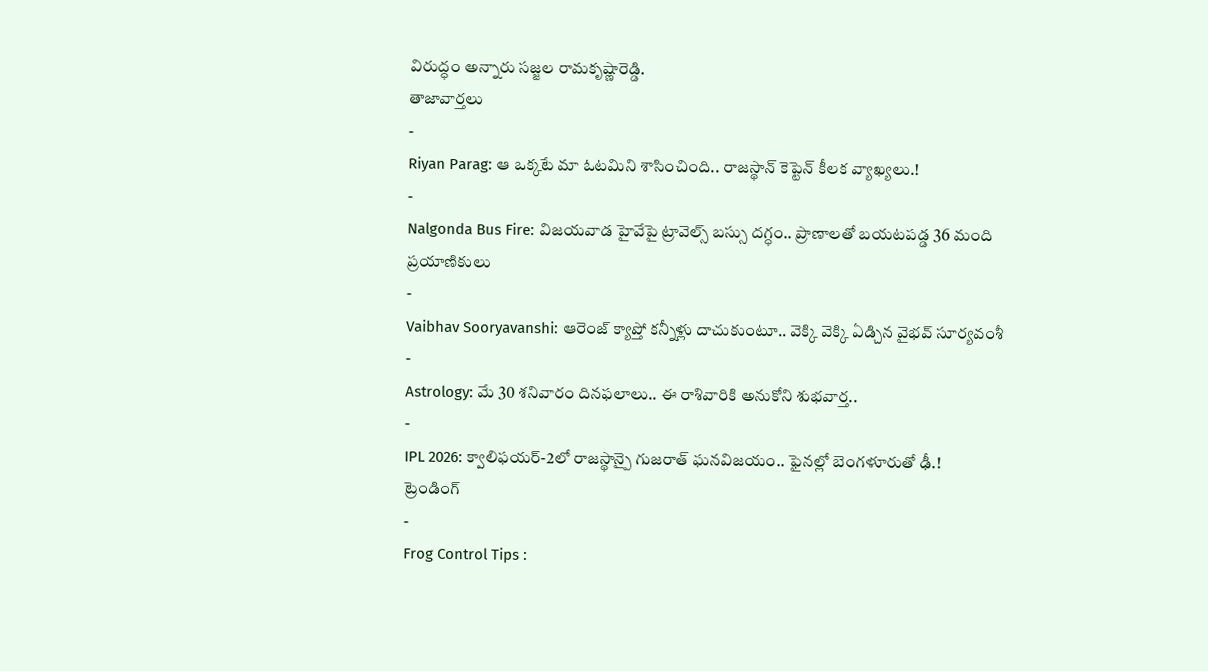విరుద్ధం అన్నారు సజ్జల రామకృష్ణారెడ్డి.
తాజావార్తలు
-
Riyan Parag: ఆ ఒక్కటే మా ఓటమిని శాసించింది.. రాజస్థాన్ కెప్టెన్ కీలక వ్యాఖ్యలు.!
-
Nalgonda Bus Fire: విజయవాడ హైవేపై ట్రావెల్స్ బస్సు దగ్ధం.. ప్రాణాలతో బయటపడ్డ 36 మంది ప్రయాణికులు
-
Vaibhav Sooryavanshi: ఆరెంజ్ క్యాప్తో కన్నీళ్లు దాచుకుంటూ.. వెక్కి వెక్కి ఏడ్చిన వైభవ్ సూర్యవంశీ
-
Astrology: మే 30 శనివారం దినఫలాలు.. ఈ రాశివారికి అనుకోని శుభవార్త..
-
IPL 2026: క్వాలిఫయర్-2లో రాజస్థాన్పై గుజరాత్ ఘనవిజయం.. ఫైనల్లో బెంగళూరుతో ఢీ.!
ట్రెండింగ్
-
Frog Control Tips :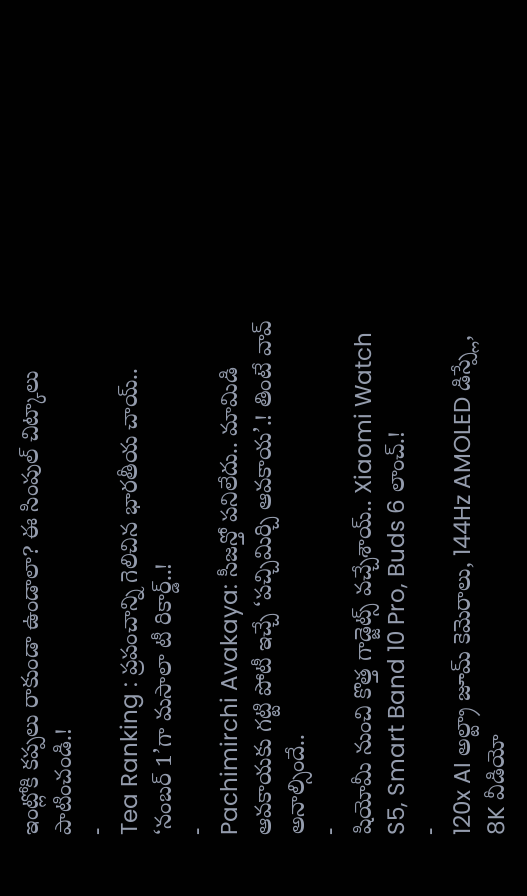ఇంట్లోకి కప్పలు రాకుండా ఉండాలా? ఈ సింపుల్ చిట్కాలు పాటించండి.!
-
Tea Ranking : ప్రపంచాన్ని గెలిచిన భారతీయ చాయ్.. ‘నంబర్ 1’గా మసాలా టీ రికార్డ్..!
-
Pachimirchi Avakaya: సీజన్తో పనిలేదు.. మామిడి ఆవకాయకు గట్టి పోటీ ఇచ్చే ‘పచ్చిమిర్చి ఆవకాయ’.! తింటే వావ్ అనాల్సిందే..
-
షియోమీ నుంచి కొత్త గాడ్జెట్స్ వచ్చేశాయ్.. Xiaomi Watch S5, Smart Band 10 Pro, Buds 6 లాంచ్.!
-
120x AI అల్ట్రా జూమ్ కెమెరాలు, 144Hz AMOLED డిస్ప్లే, 8K వీడియో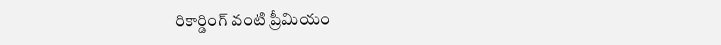రికార్డింగ్ వంటి ప్రీమియం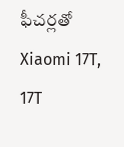ఫీచర్లతో Xiaomi 17T, 17T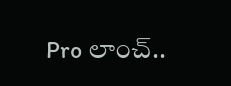Pro లాంచ్..